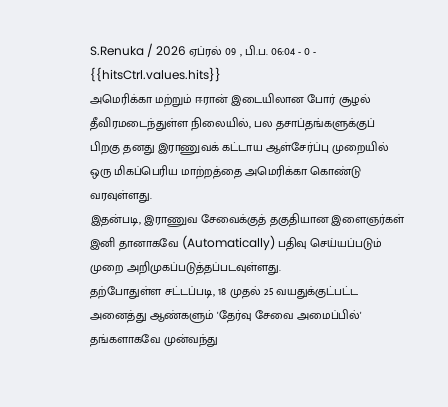S.Renuka / 2026 ஏப்ரல் 09 , பி.ப. 06:04 - 0 - {{hitsCtrl.values.hits}}
அமெரிக்கா மற்றும் ஈரான் இடையிலான போர் சூழல் தீவிரமடைந்துள்ள நிலையில், பல தசாப்தங்களுக்குப் பிறகு தனது இராணுவக் கட்டாய ஆள்சேர்ப்பு முறையில் ஒரு மிகப்பெரிய மாற்றத்தை அமெரிக்கா கொண்டு வரவுள்ளது.
இதன்படி, இராணுவ சேவைக்குத் தகுதியான இளைஞர்கள் இனி தானாகவே (Automatically) பதிவு செய்யப்படும் முறை அறிமுகப்படுத்தப்படவுள்ளது.
தற்போதுள்ள சட்டப்படி, 18 முதல் 25 வயதுக்குட்பட்ட அனைத்து ஆண்களும் 'தேர்வு சேவை அமைப்பில்' தங்களாகவே முன்வந்து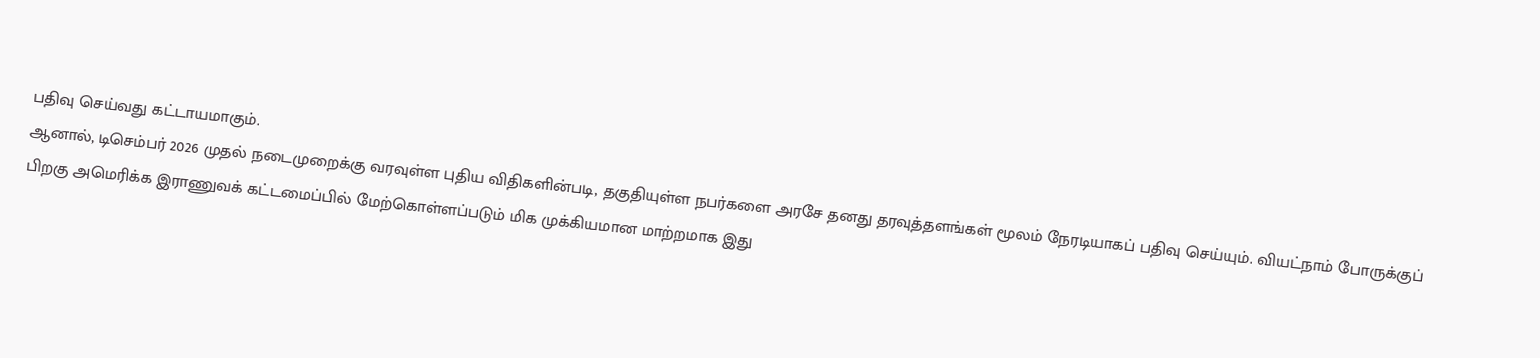பதிவு செய்வது கட்டாயமாகும்.
ஆனால், டிசெம்பர் 2026 முதல் நடைமுறைக்கு வரவுள்ள புதிய விதிகளின்படி, தகுதியுள்ள நபர்களை அரசே தனது தரவுத்தளங்கள் மூலம் நேரடியாகப் பதிவு செய்யும். வியட்நாம் போருக்குப் பிறகு அமெரிக்க இராணுவக் கட்டமைப்பில் மேற்கொள்ளப்படும் மிக முக்கியமான மாற்றமாக இது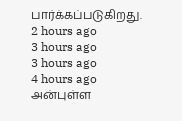பார்க்கப்படுகிறது.
2 hours ago
3 hours ago
3 hours ago
4 hours ago
அன்புள்ள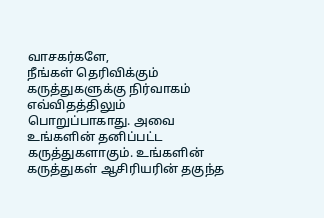வாசகர்களே,
நீங்கள் தெரிவிக்கும் கருத்துகளுக்கு நிர்வாகம் எவ்விதத்திலும் பொறுப்பாகாது. அவை உங்களின் தனிப்பட்ட கருத்துகளாகும். உங்களின் கருத்துகள் ஆசிரியரின் தகுந்த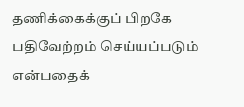தணிக்கைக்குப் பிறகே பதிவேற்றம் செய்யப்படும் என்பதைக்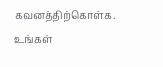கவனத்திற்கொள்க. உங்கள்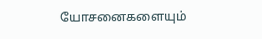யோசனைகளையும்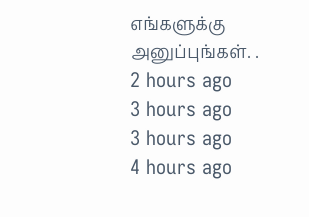எங்களுக்கு அனுப்புங்கள். .
2 hours ago
3 hours ago
3 hours ago
4 hours ago